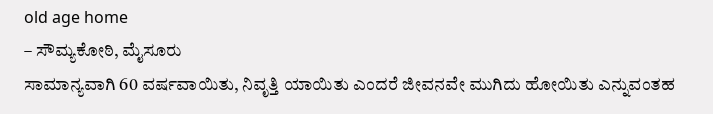old age home
– ಸೌಮ್ಯಕೋಠಿ, ಮೈಸೂರು
ಸಾಮಾನ್ಯವಾಗಿ 60 ವರ್ಷವಾಯಿತು, ನಿವೃತ್ತಿ ಯಾಯಿತು ಎಂದರೆ ಜೀವನವೇ ಮುಗಿದು ಹೋಯಿತು ಎನ್ನುವಂತಹ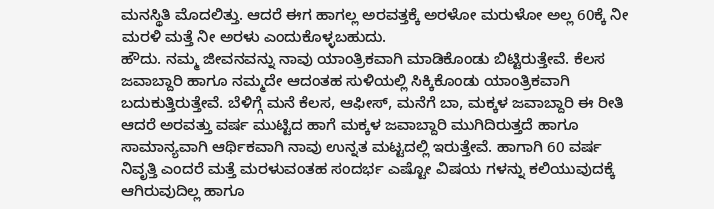ಮನಸ್ಥಿತಿ ಮೊದಲಿತ್ತು. ಆದರೆ ಈಗ ಹಾಗಲ್ಲ ಅರವತ್ತಕ್ಕೆ ಅರಳೋ ಮರುಳೋ ಅಲ್ಲ 60ಕ್ಕೆ ನೀ ಮರಳಿ ಮತ್ತೆ ನೀ ಅರಳು ಎಂದುಕೊಳ್ಳಬಹುದು.
ಹೌದು. ನಮ್ಮ ಜೀವನವನ್ನು ನಾವು ಯಾಂತ್ರಿಕವಾಗಿ ಮಾಡಿಕೊಂಡು ಬಿಟ್ಟಿರುತ್ತೇವೆ. ಕೆಲಸ ಜವಾಬ್ದಾರಿ ಹಾಗೂ ನಮ್ಮದೇ ಆದಂತಹ ಸುಳಿಯಲ್ಲಿ ಸಿಕ್ಕಿಕೊಂಡು ಯಾಂತ್ರಿಕವಾಗಿ ಬದುಕುತ್ತಿರುತ್ತೇವೆ. ಬೆಳಿಗ್ಗೆ ಮನೆ ಕೆಲಸ, ಆಫೀಸ್, ಮನೆಗೆ ಬಾ, ಮಕ್ಕಳ ಜವಾಬ್ದಾರಿ ಈ ರೀತಿ ಆದರೆ ಅರವತ್ತು ವರ್ಷ ಮುಟ್ಟಿದ ಹಾಗೆ ಮಕ್ಕಳ ಜವಾಬ್ದಾರಿ ಮುಗಿದಿರುತ್ತದೆ ಹಾಗೂ ಸಾಮಾನ್ಯವಾಗಿ ಆರ್ಥಿಕವಾಗಿ ನಾವು ಉನ್ನತ ಮಟ್ಟದಲ್ಲಿ ಇರುತ್ತೇವೆ. ಹಾಗಾಗಿ 60 ವರ್ಷ ನಿವೃತ್ತಿ ಎಂದರೆ ಮತ್ತೆ ಮರಳುವಂತಹ ಸಂದರ್ಭ ಎಷ್ಟೋ ವಿಷಯ ಗಳನ್ನು ಕಲಿಯುವುದಕ್ಕೆ ಆಗಿರುವುದಿಲ್ಲ ಹಾಗೂ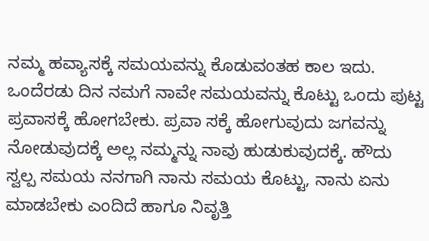ನಮ್ಮ ಹವ್ಯಾಸಕ್ಕೆ ಸಮಯವನ್ನು ಕೊಡುವಂತಹ ಕಾಲ ಇದು.
ಒಂದೆರಡು ದಿನ ನಮಗೆ ನಾವೇ ಸಮಯವನ್ನು ಕೊಟ್ಟು ಒಂದು ಪುಟ್ಟ ಪ್ರವಾಸಕ್ಕೆ ಹೋಗಬೇಕು. ಪ್ರವಾ ಸಕ್ಕೆ ಹೋಗುವುದು ಜಗವನ್ನು ನೋಡುವುದಕ್ಕೆ ಅಲ್ಲ ನಮ್ಮನ್ನು ನಾವು ಹುಡುಕುವುದಕ್ಕೆ. ಹೌದು ಸ್ವಲ್ಪ ಸಮಯ ನನಗಾಗಿ ನಾನು ಸಮಯ ಕೊಟ್ಟು, ನಾನು ಏನು ಮಾಡಬೇಕು ಎಂದಿದೆ ಹಾಗೂ ನಿವೃತ್ತಿ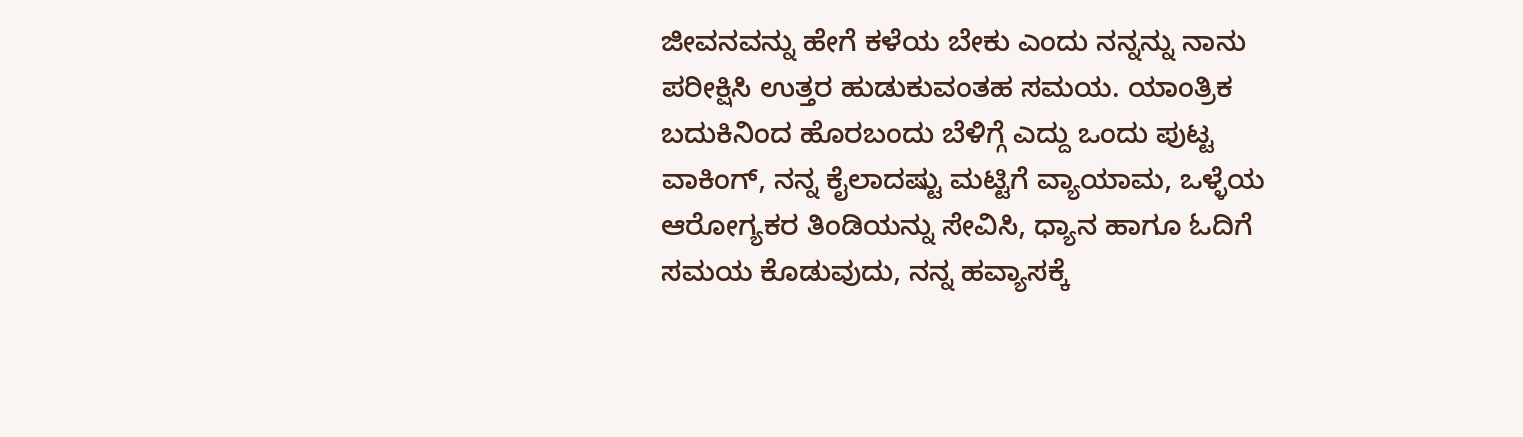ಜೀವನವನ್ನು ಹೇಗೆ ಕಳೆಯ ಬೇಕು ಎಂದು ನನ್ನನ್ನು ನಾನು ಪರೀಕ್ಷಿಸಿ ಉತ್ತರ ಹುಡುಕುವಂತಹ ಸಮಯ. ಯಾಂತ್ರಿಕ ಬದುಕಿನಿಂದ ಹೊರಬಂದು ಬೆಳಿಗ್ಗೆ ಎದ್ದು ಒಂದು ಪುಟ್ಟ ವಾಕಿಂಗ್, ನನ್ನ ಕೈಲಾದಷ್ಟು ಮಟ್ಟಿಗೆ ವ್ಯಾಯಾಮ, ಒಳ್ಳೆಯ ಆರೋಗ್ಯಕರ ತಿಂಡಿಯನ್ನು ಸೇವಿಸಿ, ಧ್ಯಾನ ಹಾಗೂ ಓದಿಗೆ ಸಮಯ ಕೊಡುವುದು, ನನ್ನ ಹವ್ಯಾಸಕ್ಕೆ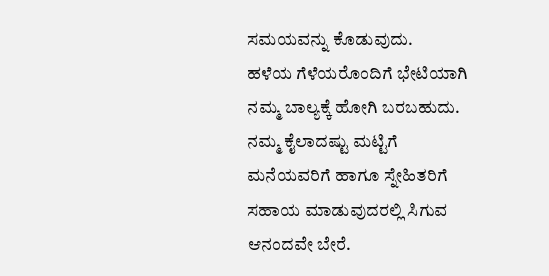ಸಮಯವನ್ನು ಕೊಡುವುದು.
ಹಳೆಯ ಗೆಳೆಯರೊಂದಿಗೆ ಭೇಟಿಯಾಗಿ ನಮ್ಮ ಬಾಲ್ಯಕ್ಕೆ ಹೋಗಿ ಬರಬಹುದು. ನಮ್ಮ ಕೈಲಾದಷ್ಟು ಮಟ್ಟಿಗೆ ಮನೆಯವರಿಗೆ ಹಾಗೂ ಸ್ನೇಹಿತರಿಗೆ ಸಹಾಯ ಮಾಡುವುದರಲ್ಲಿ ಸಿಗುವ ಆನಂದವೇ ಬೇರೆ.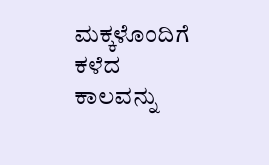ಮಕ್ಕಳೊಂದಿಗೆ ಕಳೆದ ಕಾಲವನ್ನು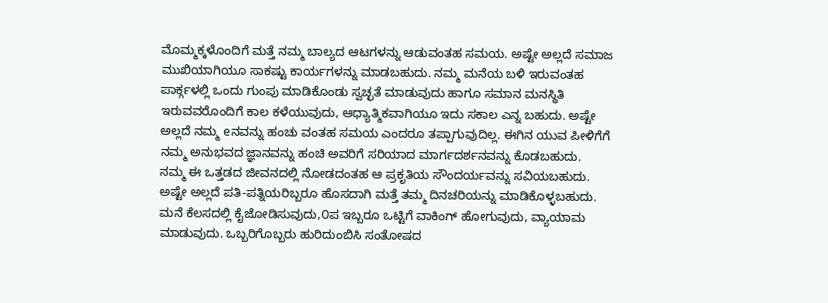ಮೊಮ್ಮಕ್ಕಳೊಂದಿಗೆ ಮತ್ತೆ ನಮ್ಮ ಬಾಲ್ಯದ ಆಟಗಳನ್ನು ಆಡುವಂತಹ ಸಮಯ. ಅಷ್ಟೇ ಅಲ್ಲದೆ ಸಮಾಜ ಮುಖಿಯಾಗಿಯೂ ಸಾಕಷ್ಟು ಕಾರ್ಯಗಳನ್ನು ಮಾಡಬಹುದು. ನಮ್ಮ ಮನೆಯ ಬಳಿ ಇರುವಂತಹ ಪಾರ್ಕ್ಗಳಲ್ಲಿ ಒಂದು ಗುಂಪು ಮಾಡಿಕೊಂಡು ಸ್ವಚ್ಛತೆ ಮಾಡುವುದು ಹಾಗೂ ಸಮಾನ ಮನಸ್ಥಿತಿ ಇರುವವರೊಂದಿಗೆ ಕಾಲ ಕಳೆಯುವುದು, ಆಧ್ಯಾತ್ಮಿಕವಾಗಿಯೂ ಇದು ಸಕಾಲ ಎನ್ನ ಬಹುದು. ಅಷ್ಟೇ ಅಲ್ಲದೆ ನಮ್ಮ eನವನ್ನು ಹಂಚು ವಂತಹ ಸಮಯ ಎಂದರೂ ತಪ್ಪಾಗುವುದಿಲ್ಲ. ಈಗಿನ ಯುವ ಪೀಳಿಗೆಗೆ ನಮ್ಮ ಅನುಭವದ ಜ್ಞಾನವನ್ನು ಹಂಚಿ ಅವರಿಗೆ ಸರಿಯಾದ ಮಾರ್ಗದರ್ಶನವನ್ನು ಕೊಡಬಹುದು.
ನಮ್ಮ ಈ ಒತ್ತಡದ ಜೀವನದಲ್ಲಿ ನೋಡದಂತಹ ಆ ಪ್ರಕೃತಿಯ ಸೌಂದರ್ಯವನ್ನು ಸವಿಯಬಹುದು. ಅಷ್ಟೇ ಅಲ್ಲದೆ ಪತಿ-ಪತ್ನಿಯರಿಬ್ಬರೂ ಹೊಸದಾಗಿ ಮತ್ತೆ ತಮ್ಮ ದಿನಚರಿಯನ್ನು ಮಾಡಿಕೊಳ್ಳಬಹುದು. ಮನೆ ಕೆಲಸದಲ್ಲಿ ಕೈಜೋಡಿಸುವುದು,೦ಪ ಇಬ್ಬರೂ ಒಟ್ಟಿಗೆ ವಾಕಿಂಗ್ ಹೋಗುವುದು, ವ್ಯಾಯಾಮ ಮಾಡುವುದು. ಒಬ್ಬರಿಗೊಬ್ಬರು ಹುರಿದುಂಬಿಸಿ ಸಂತೋಷದ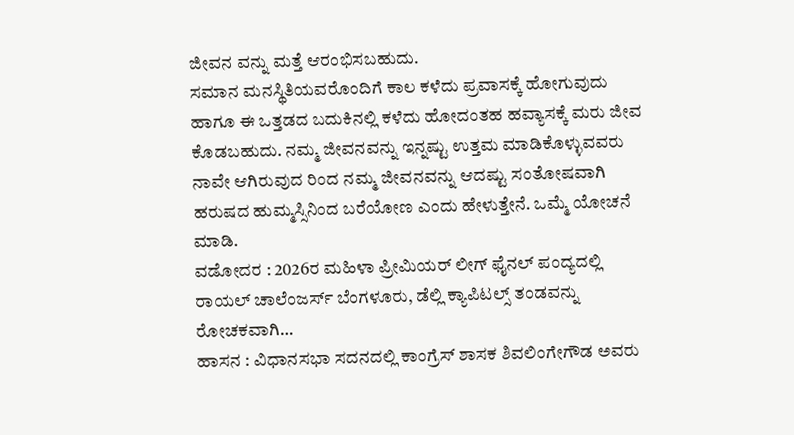ಜೀವನ ವನ್ನು ಮತ್ತೆ ಆರಂಭಿಸಬಹುದು.
ಸಮಾನ ಮನಸ್ಥಿತಿಯವರೊಂದಿಗೆ ಕಾಲ ಕಳೆದು ಪ್ರವಾಸಕ್ಕೆ ಹೋಗುವುದು ಹಾಗೂ ಈ ಒತ್ತಡದ ಬದುಕಿನಲ್ಲಿ ಕಳೆದು ಹೋದಂತಹ ಹವ್ಯಾಸಕ್ಕೆ ಮರು ಜೀವ ಕೊಡಬಹುದು. ನಮ್ಮ ಜೀವನವನ್ನು ಇನ್ನಷ್ಟು ಉತ್ತಮ ಮಾಡಿಕೊಳ್ಳುವವರು ನಾವೇ ಆಗಿರುವುದ ರಿಂದ ನಮ್ಮ ಜೀವನವನ್ನು ಆದಷ್ಟು ಸಂತೋಷವಾಗಿ ಹರುಷದ ಹುಮ್ಮಸ್ಸಿನಿಂದ ಬರೆಯೋಣ ಎಂದು ಹೇಳುತ್ತೇನೆ. ಒಮ್ಮೆ ಯೋಚನೆ ಮಾಡಿ.
ವಡೋದರ : 2026ರ ಮಹಿಳಾ ಪ್ರೀಮಿಯರ್ ಲೀಗ್ ಫೈನಲ್ ಪಂದ್ಯದಲ್ಲಿ ರಾಯಲ್ ಚಾಲೆಂಜರ್ಸ್ ಬೆಂಗಳೂರು, ಡೆಲ್ಲಿ ಕ್ಯಾಪಿಟಲ್ಸ್ ತಂಡವನ್ನು ರೋಚಕವಾಗಿ…
ಹಾಸನ : ವಿಧಾನಸಭಾ ಸದನದಲ್ಲಿ ಕಾಂಗ್ರೆಸ್ ಶಾಸಕ ಶಿವಲಿಂಗೇಗೌಡ ಅವರು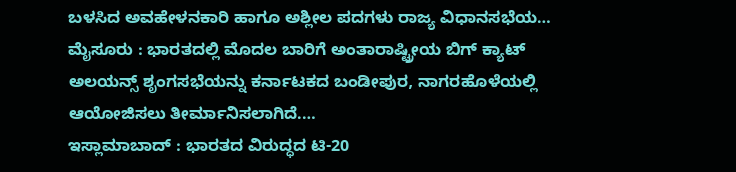ಬಳಸಿದ ಅವಹೇಳನಕಾರಿ ಹಾಗೂ ಅಶ್ಲೀಲ ಪದಗಳು ರಾಜ್ಯ ವಿಧಾನಸಭೆಯ…
ಮೈಸೂರು : ಭಾರತದಲ್ಲಿ ಮೊದಲ ಬಾರಿಗೆ ಅಂತಾರಾಷ್ಟ್ರೀಯ ಬಿಗ್ ಕ್ಯಾಟ್ ಅಲಯನ್ಸ್ ಶೃಂಗಸಭೆಯನ್ನು ಕರ್ನಾಟಕದ ಬಂಡೀಪುರ, ನಾಗರಹೊಳೆಯಲ್ಲಿ ಆಯೋಜಿಸಲು ತೀರ್ಮಾನಿಸಲಾಗಿದೆ.…
ಇಸ್ಲಾಮಾಬಾದ್ : ಭಾರತದ ವಿರುದ್ಧದ ಟಿ-20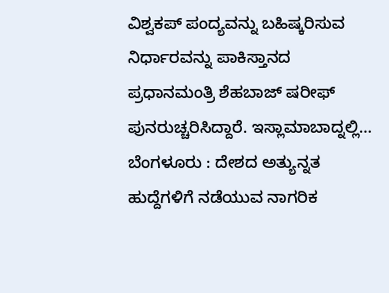ವಿಶ್ವಕಪ್ ಪಂದ್ಯವನ್ನು ಬಹಿಷ್ಕರಿಸುವ ನಿರ್ಧಾರವನ್ನು ಪಾಕಿಸ್ತಾನದ ಪ್ರಧಾನಮಂತ್ರಿ ಶೆಹಬಾಜ್ ಷರೀಫ್ ಪುನರುಚ್ಚರಿಸಿದ್ದಾರೆ. ಇಸ್ಲಾಮಾಬಾದ್ನಲ್ಲಿ…
ಬೆಂಗಳೂರು : ದೇಶದ ಅತ್ಯುನ್ನತ ಹುದ್ದೆಗಳಿಗೆ ನಡೆಯುವ ನಾಗರಿಕ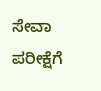ಸೇವಾ ಪರೀಕ್ಷೆಗೆ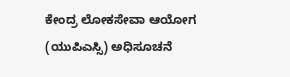ಕೇಂದ್ರ ಲೋಕಸೇವಾ ಆಯೋಗ (ಯುಪಿಎಸ್ಸಿ) ಅಧಿಸೂಚನೆ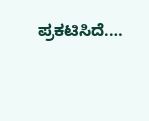ಪ್ರಕಟಿಸಿದೆ.…